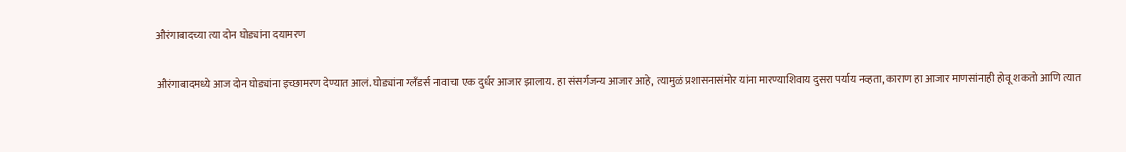औरंगाबादच्या त्या दोन घोड्यांना दयामरण

औरंगाबादमध्ये आज दोन घोड्यांना इच्छामरण देण्यात आलं. घोड्यांना ग्लँडर्स नावाचा एक दुर्धर आजार झालाय. हा संसर्गजन्य आजार आहे, त्यामुळं प्रशासनासंमोर यांना मारण्याशिवाय दुसरा पर्याय नव्हता, काराण हा आजार माणसांनाही होवू शकतो आणि त्यात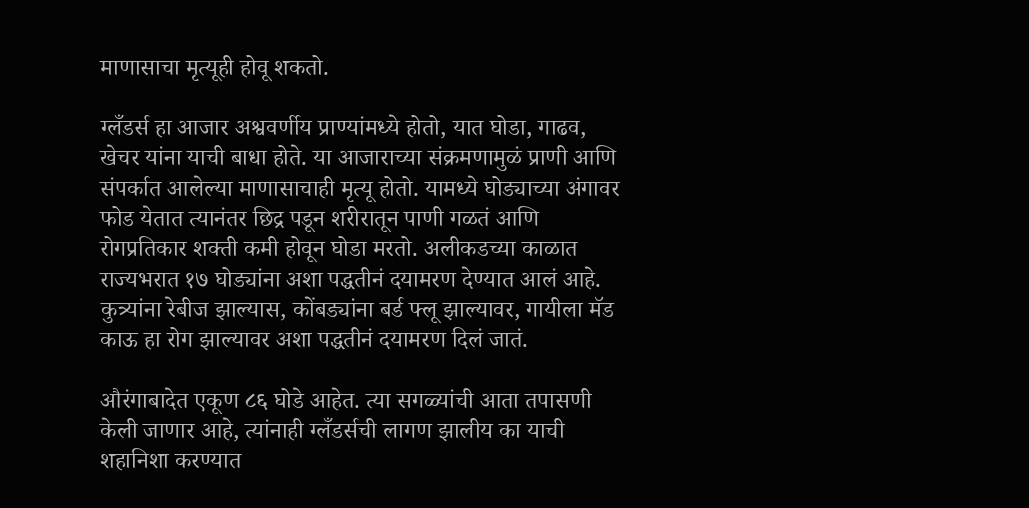माणासाचा मृत्यूही होवू शकतो.

ग्लँडर्स हा आजार अश्ववर्णीय प्राण्यांमध्ये होतो, यात घोडा, गाढव, खेचर यांना याची बाधा होते. या आजाराच्या संक्रमणामुळं प्राणी आणि संपर्कात आलेल्या माणासाचाही मृत्यू होतो. यामध्ये घोड्याच्या अंगावर फोड येतात त्यानंतर छिद्र पडून शरीरातून पाणी गळतं आणि रोगप्रतिकार शक्ती कमी होवून घोडा मरतो. अलीकडच्या काळात राज्यभरात १७ घोड्यांना अशा पद्धतीनं दयामरण देण्यात आलं आहे. कुत्र्यांना रेबीज झाल्यास, कोंबड्यांना बर्ड फ्लू झाल्यावर, गायीला मॅड काऊ हा रोग झाल्यावर अशा पद्धतीनं दयामरण दिलं जातं.

औरंगाबादेत एकूण ८६ घोडे आहेत. त्या सगळ्यांची आता तपासणी केली जाणार आहे, त्यांनाही ग्लँडर्सची लागण झालीय का याची शहानिशा करण्यात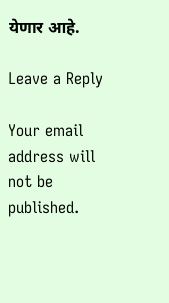येणार आहे.

Leave a Reply

Your email address will not be published.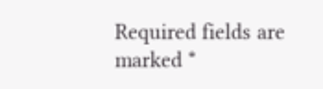Required fields are marked *